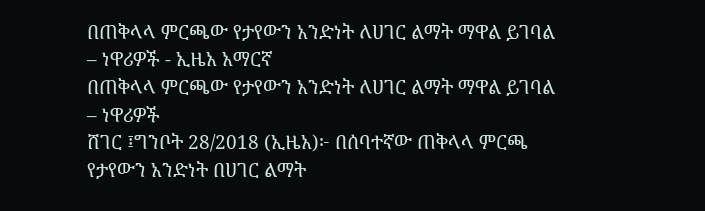በጠቅላላ ምርጫው የታየውን አንድነት ለሀገር ልማት ማዋል ይገባል – ነዋሪዎች - ኢዜአ አማርኛ
በጠቅላላ ምርጫው የታየውን አንድነት ለሀገር ልማት ማዋል ይገባል – ነዋሪዎች
ሸገር ፤ግንቦት 28/2018 (ኢዜአ)፦ በሰባተኛው ጠቅላላ ምርጫ የታየውን አንድነት በሀገር ልማት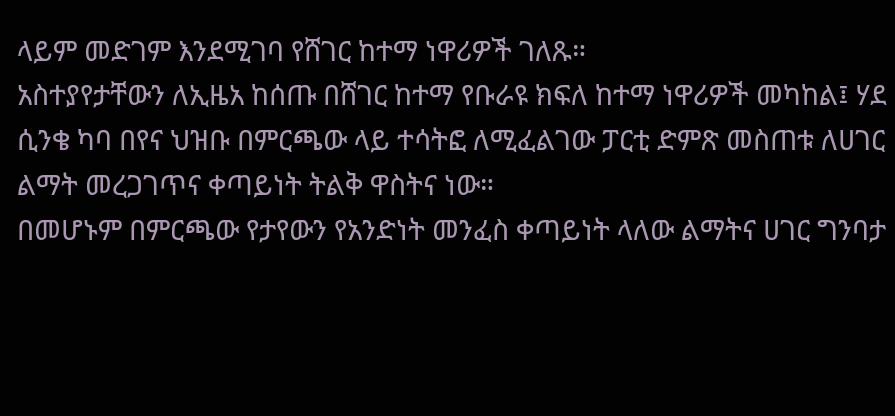ላይም መድገም እንደሚገባ የሸገር ከተማ ነዋሪዎች ገለጹ።
አስተያየታቸውን ለኢዜአ ከሰጡ በሸገር ከተማ የቡራዩ ክፍለ ከተማ ነዋሪዎች መካከል፤ ሃደ ሲንቄ ካባ በየና ህዝቡ በምርጫው ላይ ተሳትፎ ለሚፈልገው ፓርቲ ድምጽ መስጠቱ ለሀገር ልማት መረጋገጥና ቀጣይነት ትልቅ ዋስትና ነው።
በመሆኑም በምርጫው የታየውን የአንድነት መንፈስ ቀጣይነት ላለው ልማትና ሀገር ግንባታ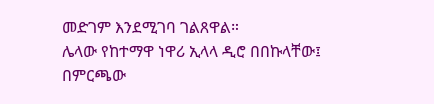መድገም እንደሚገባ ገልጸዋል።
ሌላው የከተማዋ ነዋሪ ኢላላ ዲሮ በበኩላቸው፤ በምርጫው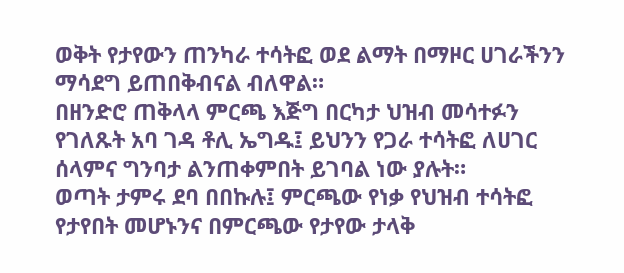ወቅት የታየውን ጠንካራ ተሳትፎ ወደ ልማት በማዞር ሀገራችንን ማሳደግ ይጠበቅብናል ብለዋል።
በዘንድሮ ጠቅላላ ምርጫ እጅግ በርካታ ህዝብ መሳተፉን የገለጹት አባ ገዳ ቶሊ ኤግዱ፤ ይህንን የጋራ ተሳትፎ ለሀገር ሰላምና ግንባታ ልንጠቀምበት ይገባል ነው ያሉት።
ወጣት ታምሩ ደባ በበኩሉ፤ ምርጫው የነቃ የህዝብ ተሳትፎ የታየበት መሆኑንና በምርጫው የታየው ታላቅ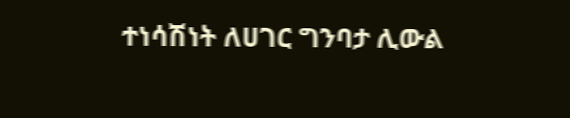ተነሳሽነት ለሀገር ግንባታ ሊውል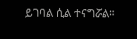ይገባል ሲል ተናግሯል።